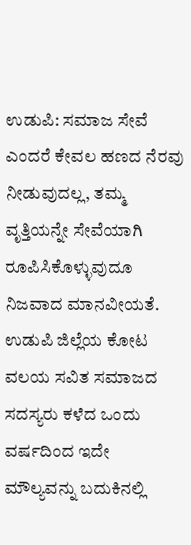ಉಡುಪಿ: ಸಮಾಜ ಸೇವೆ ಎಂದರೆ ಕೇವಲ ಹಣದ ನೆರವು ನೀಡುವುದಲ್ಲ, ತಮ್ಮ ವೃತ್ತಿಯನ್ನೇ ಸೇವೆಯಾಗಿ ರೂಪಿಸಿಕೊಳ್ಳುವುದೂ ನಿಜವಾದ ಮಾನವೀಯತೆ. ಉಡುಪಿ ಜಿಲ್ಲೆಯ ಕೋಟ ವಲಯ ಸವಿತ ಸಮಾಜದ ಸದಸ್ಯರು ಕಳೆದ ಒಂದು ವರ್ಷದಿಂದ ಇದೇ ಮೌಲ್ಯವನ್ನು ಬದುಕಿನಲ್ಲಿ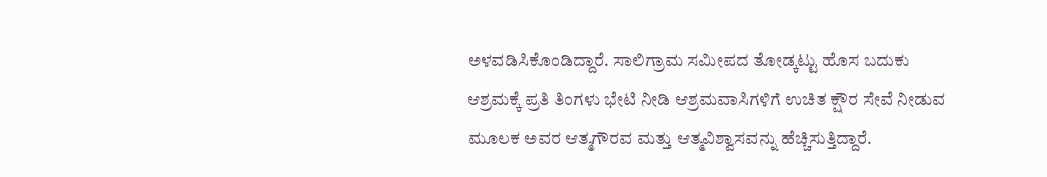ಅಳವಡಿಸಿಕೊಂಡಿದ್ದಾರೆ. ಸಾಲಿಗ್ರಾಮ ಸಮೀಪದ ತೋಡ್ಕಟ್ಟು ಹೊಸ ಬದುಕು ಆಶ್ರಮಕ್ಕೆ ಪ್ರತಿ ತಿಂಗಳು ಭೇಟಿ ನೀಡಿ ಆಶ್ರಮವಾಸಿಗಳಿಗೆ ಉಚಿತ ಕ್ಷೌರ ಸೇವೆ ನೀಡುವ ಮೂಲಕ ಅವರ ಆತ್ಮಗೌರವ ಮತ್ತು ಆತ್ಮವಿಶ್ವಾಸವನ್ನು ಹೆಚ್ಚಿಸುತ್ತಿದ್ದಾರೆ.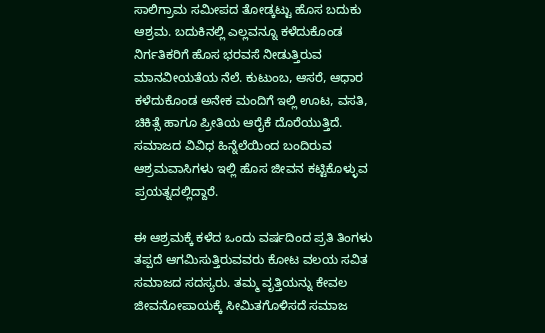ಸಾಲಿಗ್ರಾಮ ಸಮೀಪದ ತೋಡ್ಕಟ್ಟು ಹೊಸ ಬದುಕು ಆಶ್ರಮ. ಬದುಕಿನಲ್ಲಿ ಎಲ್ಲವನ್ನೂ ಕಳೆದುಕೊಂಡ ನಿರ್ಗತಿಕರಿಗೆ ಹೊಸ ಭರವಸೆ ನೀಡುತ್ತಿರುವ ಮಾನವೀಯತೆಯ ನೆಲೆ. ಕುಟುಂಬ, ಆಸರೆ, ಆಧಾರ ಕಳೆದುಕೊಂಡ ಅನೇಕ ಮಂದಿಗೆ ಇಲ್ಲಿ ಊಟ, ವಸತಿ, ಚಿಕಿತ್ಸೆ ಹಾಗೂ ಪ್ರೀತಿಯ ಆರೈಕೆ ದೊರೆಯುತ್ತಿದೆ. ಸಮಾಜದ ವಿವಿಧ ಹಿನ್ನೆಲೆಯಿಂದ ಬಂದಿರುವ ಆಶ್ರಮವಾಸಿಗಳು ಇಲ್ಲಿ ಹೊಸ ಜೀವನ ಕಟ್ಟಿಕೊಳ್ಳುವ ಪ್ರಯತ್ನದಲ್ಲಿದ್ದಾರೆ.

ಈ ಆಶ್ರಮಕ್ಕೆ ಕಳೆದ ಒಂದು ವರ್ಷದಿಂದ ಪ್ರತಿ ತಿಂಗಳು ತಪ್ಪದೆ ಆಗಮಿಸುತ್ತಿರುವವರು ಕೋಟ ವಲಯ ಸವಿತ ಸಮಾಜದ ಸದಸ್ಯರು. ತಮ್ಮ ವೃತ್ತಿಯನ್ನು ಕೇವಲ ಜೀವನೋಪಾಯಕ್ಕೆ ಸೀಮಿತಗೊಳಿಸದೆ ಸಮಾಜ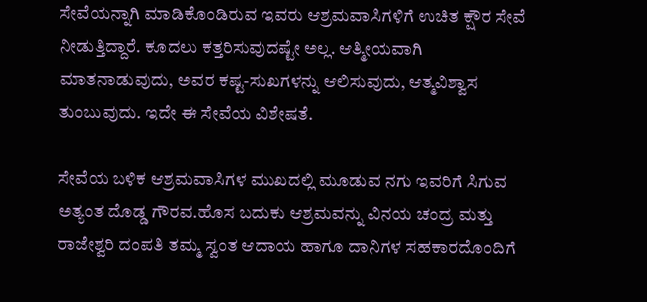ಸೇವೆಯನ್ನಾಗಿ ಮಾಡಿಕೊಂಡಿರುವ ಇವರು ಆಶ್ರಮವಾಸಿಗಳಿಗೆ ಉಚಿತ ಕ್ಷೌರ ಸೇವೆ ನೀಡುತ್ತಿದ್ದಾರೆ. ಕೂದಲು ಕತ್ತರಿಸುವುದಷ್ಟೇ ಅಲ್ಲ. ಆತ್ಮೀಯವಾಗಿ ಮಾತನಾಡುವುದು, ಅವರ ಕಷ್ಟ-ಸುಖಗಳನ್ನು ಆಲಿಸುವುದು, ಆತ್ಮವಿಶ್ವಾಸ ತುಂಬುವುದು. ಇದೇ ಈ ಸೇವೆಯ ವಿಶೇಷತೆ.

ಸೇವೆಯ ಬಳಿಕ ಆಶ್ರಮವಾಸಿಗಳ ಮುಖದಲ್ಲಿ ಮೂಡುವ ನಗು ಇವರಿಗೆ ಸಿಗುವ ಅತ್ಯಂತ ದೊಡ್ಡ ಗೌರವ.ಹೊಸ ಬದುಕು ಆಶ್ರಮವನ್ನು ವಿನಯ ಚಂದ್ರ ಮತ್ತು ರಾಜೇಶ್ವರಿ ದಂಪತಿ ತಮ್ಮ ಸ್ವಂತ ಆದಾಯ ಹಾಗೂ ದಾನಿಗಳ ಸಹಕಾರದೊಂದಿಗೆ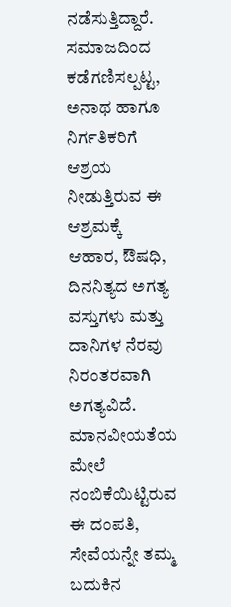ನಡೆಸುತ್ತಿದ್ದಾರೆ. ಸಮಾಜದಿಂದ ಕಡೆಗಣಿಸಲ್ಪಟ್ಟ, ಅನಾಥ ಹಾಗೂ ನಿರ್ಗತಿಕರಿಗೆ ಆಶ್ರಯ ನೀಡುತ್ತಿರುವ ಈ ಆಶ್ರಮಕ್ಕೆ ಆಹಾರ, ಔಷಧಿ, ದಿನನಿತ್ಯದ ಅಗತ್ಯ ವಸ್ತುಗಳು ಮತ್ತು ದಾನಿಗಳ ನೆರವು ನಿರಂತರವಾಗಿ ಅಗತ್ಯವಿದೆ. ಮಾನವೀಯತೆಯ ಮೇಲೆ ನಂಬಿಕೆಯಿಟ್ಟಿರುವ ಈ ದಂಪತಿ, ಸೇವೆಯನ್ನೇ ತಮ್ಮ ಬದುಕಿನ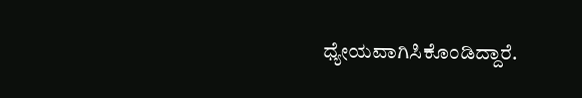ಧ್ಯೇಯವಾಗಿಸಿಕೊಂಡಿದ್ದಾರೆ.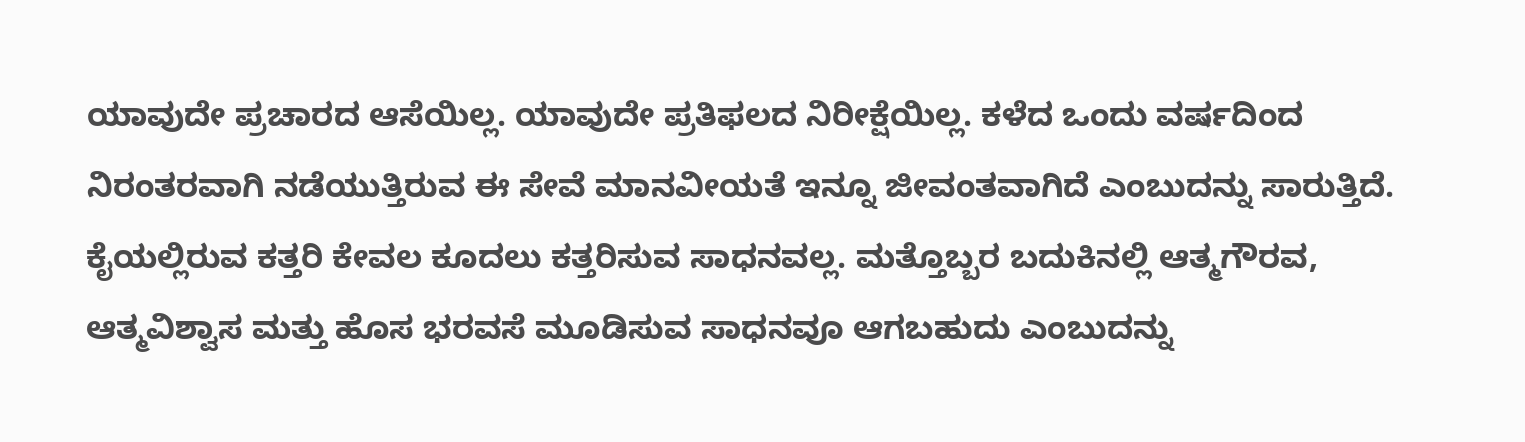ಯಾವುದೇ ಪ್ರಚಾರದ ಆಸೆಯಿಲ್ಲ. ಯಾವುದೇ ಪ್ರತಿಫಲದ ನಿರೀಕ್ಷೆಯಿಲ್ಲ. ಕಳೆದ ಒಂದು ವರ್ಷದಿಂದ ನಿರಂತರವಾಗಿ ನಡೆಯುತ್ತಿರುವ ಈ ಸೇವೆ ಮಾನವೀಯತೆ ಇನ್ನೂ ಜೀವಂತವಾಗಿದೆ ಎಂಬುದನ್ನು ಸಾರುತ್ತಿದೆ. ಕೈಯಲ್ಲಿರುವ ಕತ್ತರಿ ಕೇವಲ ಕೂದಲು ಕತ್ತರಿಸುವ ಸಾಧನವಲ್ಲ. ಮತ್ತೊಬ್ಬರ ಬದುಕಿನಲ್ಲಿ ಆತ್ಮಗೌರವ, ಆತ್ಮವಿಶ್ವಾಸ ಮತ್ತು ಹೊಸ ಭರವಸೆ ಮೂಡಿಸುವ ಸಾಧನವೂ ಆಗಬಹುದು ಎಂಬುದನ್ನು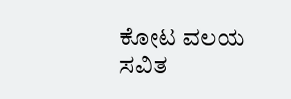ಕೋಟ ವಲಯ ಸವಿತ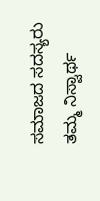ಸಮಾಜದ ಸದಸ್ಯರು ತಮ್ಮ ನಿಸ್ವಾರ್ಥ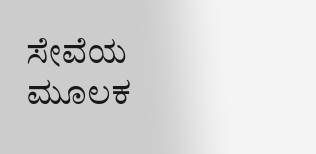ಸೇವೆಯ ಮೂಲಕ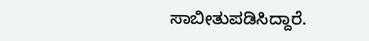ಸಾಬೀತುಪಡಿಸಿದ್ದಾರೆ.